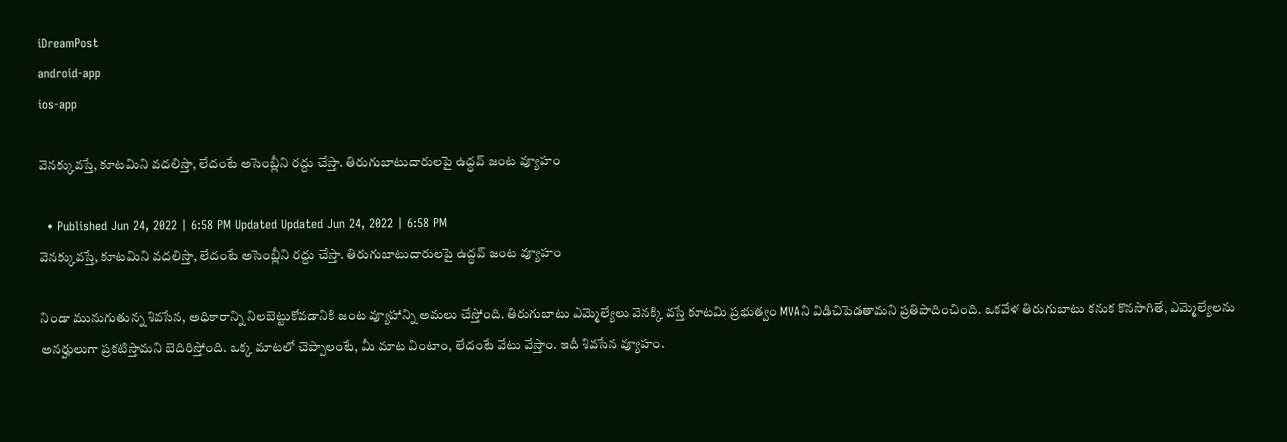iDreamPost
android-app
ios-app

వెన‌క్కువ‌స్తే, కూట‌మిని వ‌ద‌లిస్తా, లేదంటే అసెంబ్లీని ర‌ద్దు చేస్తా. తిరుగుబాటుదారుల‌పై ఉద్ధ‌వ్ జంట‌ వ్యూహం

  • Published Jun 24, 2022 | 6:58 PM Updated Updated Jun 24, 2022 | 6:58 PM
వెన‌క్కువ‌స్తే, కూట‌మిని వ‌ద‌లిస్తా, లేదంటే అసెంబ్లీని ర‌ద్దు చేస్తా. తిరుగుబాటుదారుల‌పై ఉద్ధ‌వ్ జంట‌ వ్యూహం

నిండా మునుగుతున్న శివ‌సేన‌, అధికారాన్ని నిల‌బెట్టుకోవ‌డానికి జంట వ్యూహాన్ని అమలు చేస్తోంది. తిరుగుబాటు ఎమ్మెల్యేలు వెన‌క్కి వ‌స్తే కూట‌మి ప్ర‌భుత్వం MVAని విడిచిపెడ‌తామ‌ని ప్ర‌తిపాదించింది. ఒక‌వేళ తిరుగుబాటు క‌నుక‌ కొన‌సాగితే, ఎమ్మెల్యేలను అనర్హులుగా ప్రకటిస్తామని బెదిరిస్తోంది. ఒక్క మాట‌లో చెప్పాలంటే, మీ మాట వింటాం, లేదంటే వేటు వేస్తాం. ఇదీ శివ‌సేన వ్యూహం.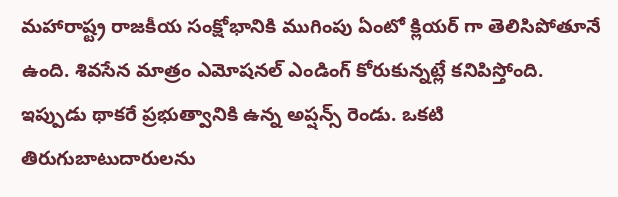మ‌హారాష్ట్ర రాజ‌కీయ సంక్షోభానికి ముగింపు ఏంటో క్లియ‌ర్ గా తెలిసిపోతూనే ఉంది. శివ‌సేన మాత్రం ఎమోష‌నల్ ఎండింగ్ కోరుకున్న‌ట్లే క‌నిపిస్తోంది. ఇప్పుడు థాక‌రే ప్ర‌భుత్వానికి ఉన్న అప్ష‌న్స్ రెండు. ఒక‌టి తిరుగుబాటుదారుల‌ను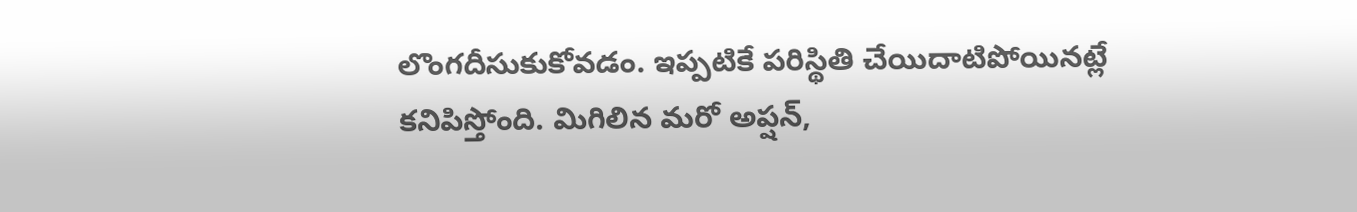లొంగ‌దీసుకుకోవ‌డం. ఇప్ప‌టికే ప‌రిస్థితి చేయిదాటిపోయినట్లే క‌నిపిస్తోంది. మిగిలిన మ‌రో అప్ష‌న్,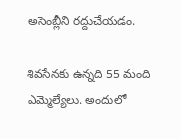అసెంబ్లీని ర‌ద్దుచేయ‌డం.

శివసేనకు ఉన్న‌ది 55 మంది ఎమ్మెల్యేలు. అందులో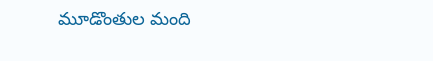మూడొంతుల మంది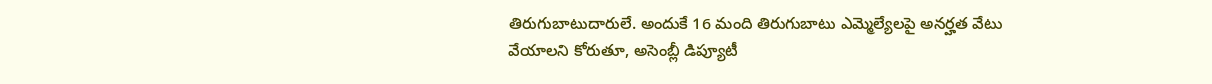తిరుగుబాటుదారులే. అందుకే 16 మంది తిరుగుబాటు ఎమ్మెల్యేల‌పై అనర్హత వేటు వేయాలని కోరుతూ, అసెంబ్లీ డిప్యూటీ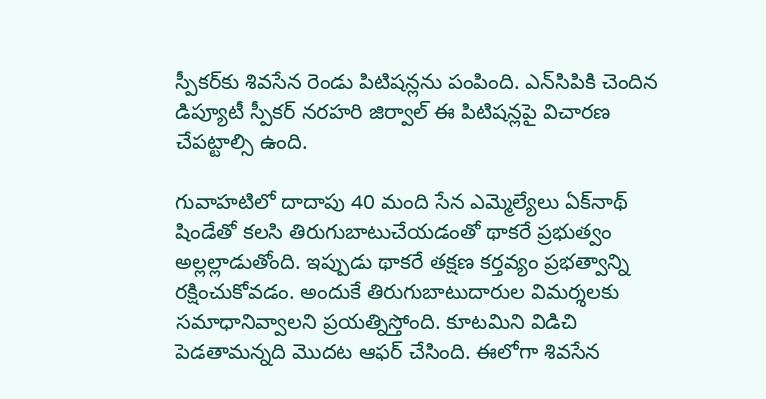స్పీకర్‌కు శివ‌సేన రెండు పిటిషన్లను పంపింది. ఎన్‌సిపికి చెందిన డిప్యూటీ స్పీకర్ నరహరి జిర్వాల్ ఈ పిటిషన్లపై విచారణ చేపట్టాల్సి ఉంది.

గువాహటిలో దాదాపు 40 మంది సేన ఎమ్మెల్యేలు ఏక్‌నాథ్ షిండేతో క‌ల‌సి తిరుగుబాటుచేయ‌డంతో థాకరే ప్రభుత్వం అల్ల‌ల్లాడుతోంది. ఇప్పుడు థాక‌రే త‌క్ష‌ణ క‌ర్త‌వ్యం ప్ర‌భ‌త్వాన్ని ర‌క్షించుకోవ‌డం. అందుకే తిరుగుబాటుదారుల విమ‌ర్శ‌ల‌కు స‌మాధానివ్వాల‌ని ప్ర‌య‌త్నిస్తోంది. కూట‌మిని విడిచి పెడ‌తామ‌న్న‌ది మొదట ఆఫర్ చేసింది. ఈలోగా శివ‌సేన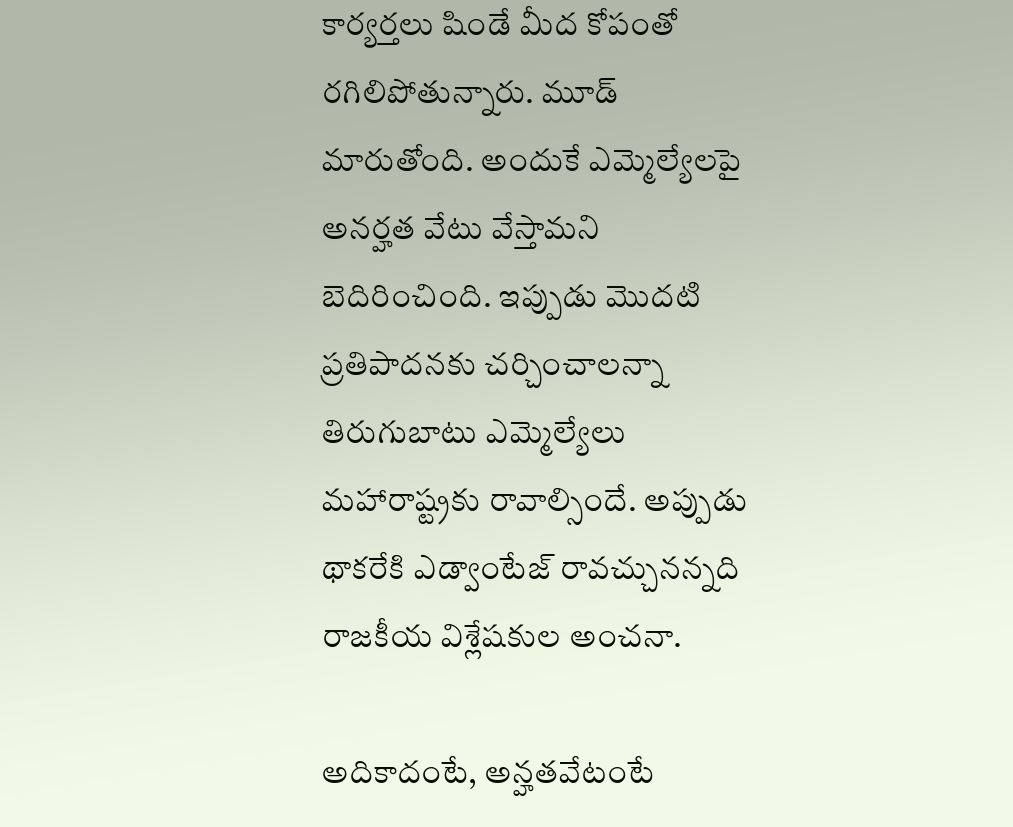కార్య‌ర్త‌లు షిండే మీద కోపంతో ర‌గిలిపోతున్నారు. మూడ్ మారుతోంది. అందుకే ఎమ్మెల్యేల‌పై అనర్హత వేటు వేస్తామ‌ని బెదిరించింది. ఇప్పుడు మొద‌టి ప్ర‌తిపాద‌న‌కు చ‌ర్చించాల‌న్నా తిరుగుబాటు ఎమ్మెల్యేలు మ‌హారాష్ట్ర‌కు రావాల్సిందే. అప్పుడు థాక‌రేకి ఎడ్వాంటేజ్ రావ‌చ్చున‌న్న‌ది రాజ‌కీయ విశ్లేష‌కుల‌ అంచ‌నా.

అదికాదంటే, అన్హ‌తవేటంటే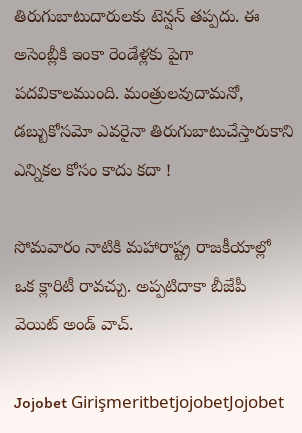తిరుగుబాటుదారుల‌కు టెన్ష‌న్ త‌ప్ప‌దు. ఈ అసెంబ్లీకి ఇంకా రెండేళ్ల‌కు పైగా ప‌ద‌వికాల‌ముంది. మంత్రుల‌వుదామ‌నో, డబ్బుకోస‌మో ఎవ‌రైనా తిరుగుబాటుచేస్తారుకాని ఎన్నిక‌ల కోసం కాదు క‌దా !

సోమ‌వారం నాటికి మ‌హారాష్ట్ర రాజ‌కీయాల్లో ఒక క్లారిటీ రావ‌చ్చు. అప్ప‌టిదాకా బీజేపీ వెయిట్ అండ్ వాచ్.

Jojobet GirişmeritbetjojobetJojobet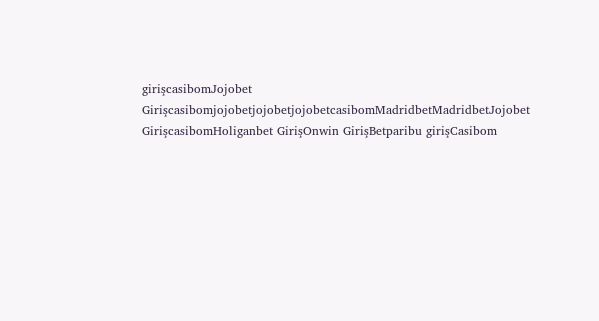girişcasibomJojobet GirişcasibomjojobetjojobetjojobetcasibomMadridbetMadridbetJojobet GirişcasibomHoliganbet GirişOnwin GirişBetparibu girişCasibom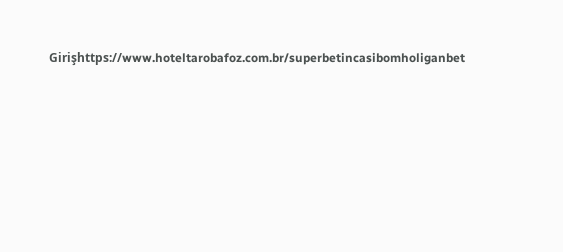Girişhttps://www.hoteltarobafoz.com.br/superbetincasibomholiganbet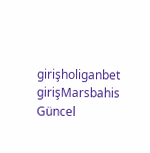girişholiganbet girişMarsbahis Güncel